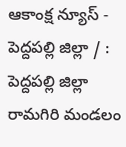ఆకాంక్ష న్యూస్ - పెద్దపల్లి జిల్లా / : పెద్దపల్లి జిల్లా రామగిరి మండలం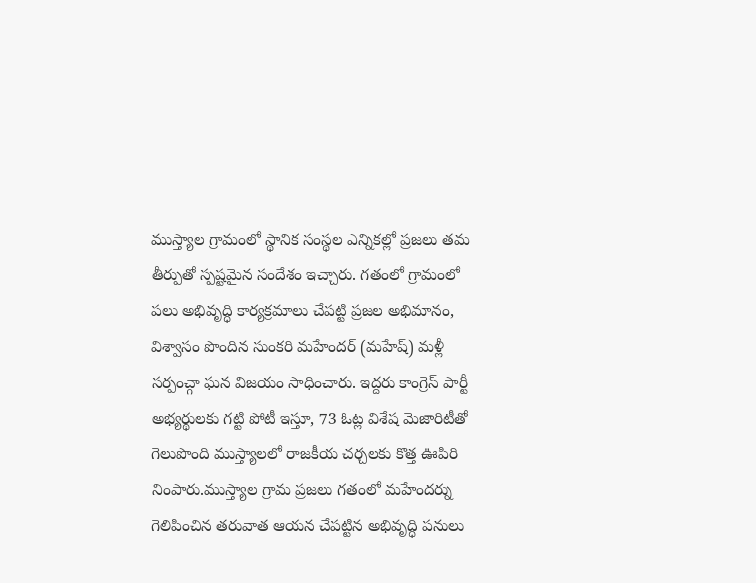ముస్త్యాల గ్రామంలో స్థానిక సంస్థల ఎన్నికల్లో ప్రజలు తమ తీర్పుతో స్పష్టమైన సందేశం ఇచ్చారు. గతంలో గ్రామంలో పలు అభివృద్ధి కార్యక్రమాలు చేపట్టి ప్రజల అభిమానం, విశ్వాసం పొందిన సుంకరి మహేందర్ (మహేష్) మళ్లీ సర్పంచ్గా ఘన విజయం సాధించారు. ఇద్దరు కాంగ్రెస్ పార్టీ అభ్యర్థులకు గట్టి పోటీ ఇస్తూ, 73 ఓట్ల విశేష మెజారిటీతో గెలుపొంది ముస్త్యాలలో రాజకీయ చర్చలకు కొత్త ఊపిరి నింపారు.ముస్త్యాల గ్రామ ప్రజలు గతంలో మహేందర్ను గెలిపించిన తరువాత ఆయన చేపట్టిన అభివృద్ధి పనులు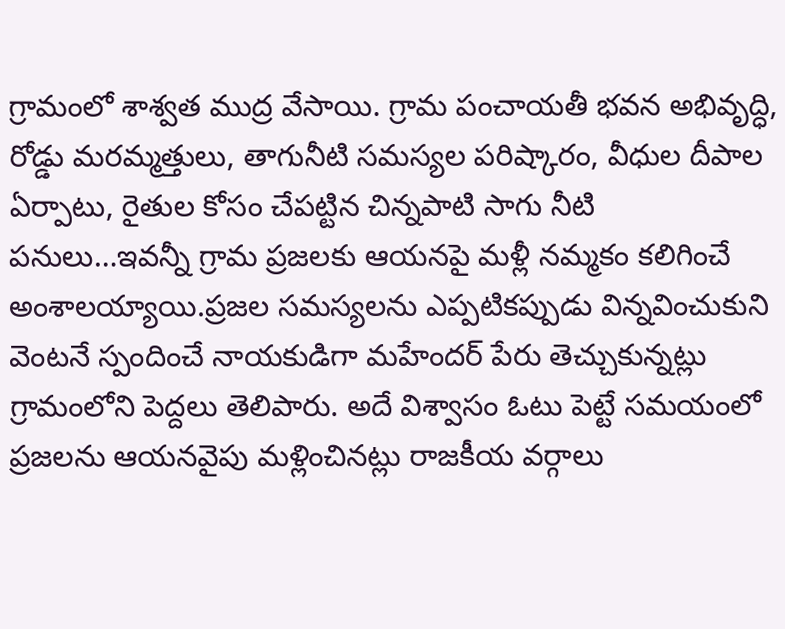గ్రామంలో శాశ్వత ముద్ర వేసాయి. గ్రామ పంచాయతీ భవన అభివృద్ధి, రోడ్డు మరమ్మత్తులు, తాగునీటి సమస్యల పరిష్కారం, వీధుల దీపాల ఏర్పాటు, రైతుల కోసం చేపట్టిన చిన్నపాటి సాగు నీటి పనులు…ఇవన్నీ గ్రామ ప్రజలకు ఆయనపై మళ్లీ నమ్మకం కలిగించే అంశాలయ్యాయి.ప్రజల సమస్యలను ఎప్పటికప్పుడు విన్నవించుకుని వెంటనే స్పందించే నాయకుడిగా మహేందర్ పేరు తెచ్చుకున్నట్లు గ్రామంలోని పెద్దలు తెలిపారు. అదే విశ్వాసం ఓటు పెట్టే సమయంలో ప్రజలను ఆయనవైపు మళ్లించినట్లు రాజకీయ వర్గాలు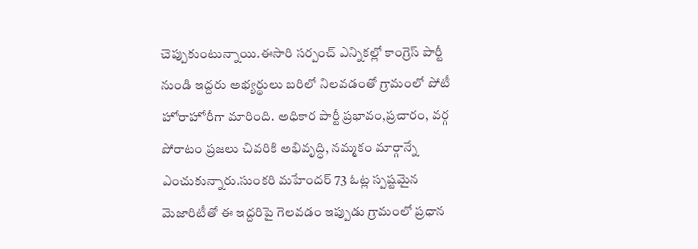చెప్పుకుంటున్నాయి.ఈసారి సర్పంచ్ ఎన్నికల్లో కాంగ్రెస్ పార్టీ నుండి ఇద్దరు అభ్యర్థులు బరిలో నిలవడంతో గ్రామంలో పోటీ హోరాహోరీగా మారింది. అధికార పార్టీ ప్రభావం,ప్రచారం, వర్గ పోరాటం ప్రజలు చివరికి అభివృద్ధి, నమ్మకం మార్గాన్నే ఎంచుకున్నారు.సుంకరి మహేందర్ 73 ఓట్ల స్పష్టమైన మెజారిటీతో ఈ ఇద్దరిపై గెలవడం ఇప్పుడు గ్రామంలో ప్రధాన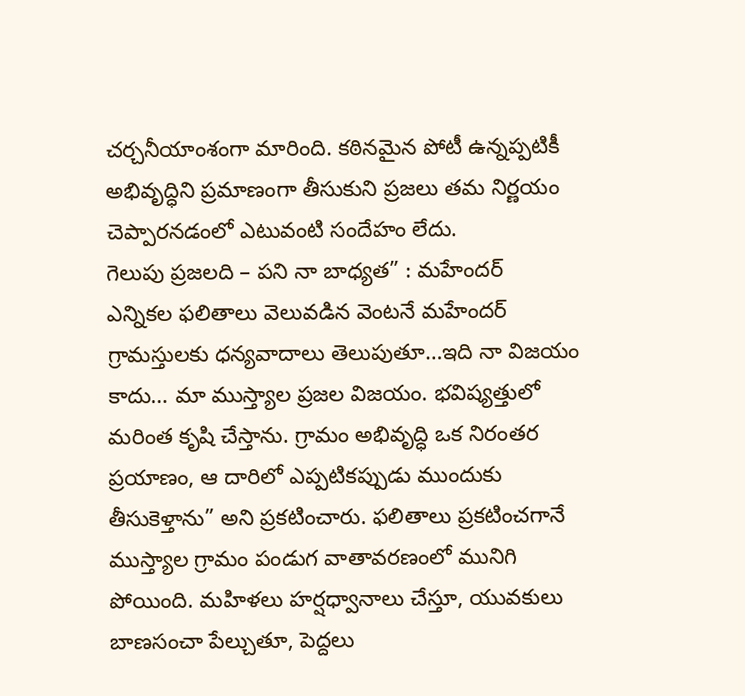చర్చనీయాంశంగా మారింది. కఠినమైన పోటీ ఉన్నప్పటికీ అభివృద్ధిని ప్రమాణంగా తీసుకుని ప్రజలు తమ నిర్ణయం చెప్పారనడంలో ఎటువంటి సందేహం లేదు.
గెలుపు ప్రజలది – పని నా బాధ్యత” : మహేందర్
ఎన్నికల ఫలితాలు వెలువడిన వెంటనే మహేందర్ గ్రామస్తులకు ధన్యవాదాలు తెలుపుతూ…ఇది నా విజయం కాదు… మా ముస్త్యాల ప్రజల విజయం. భవిష్యత్తులో మరింత కృషి చేస్తాను. గ్రామం అభివృద్ధి ఒక నిరంతర ప్రయాణం, ఆ దారిలో ఎప్పటికప్పుడు ముందుకు తీసుకెళ్తాను” అని ప్రకటించారు. ఫలితాలు ప్రకటించగానే ముస్త్యాల గ్రామం పండుగ వాతావరణంలో మునిగి పోయింది. మహిళలు హర్షధ్వానాలు చేస్తూ, యువకులు బాణసంచా పేల్చుతూ, పెద్దలు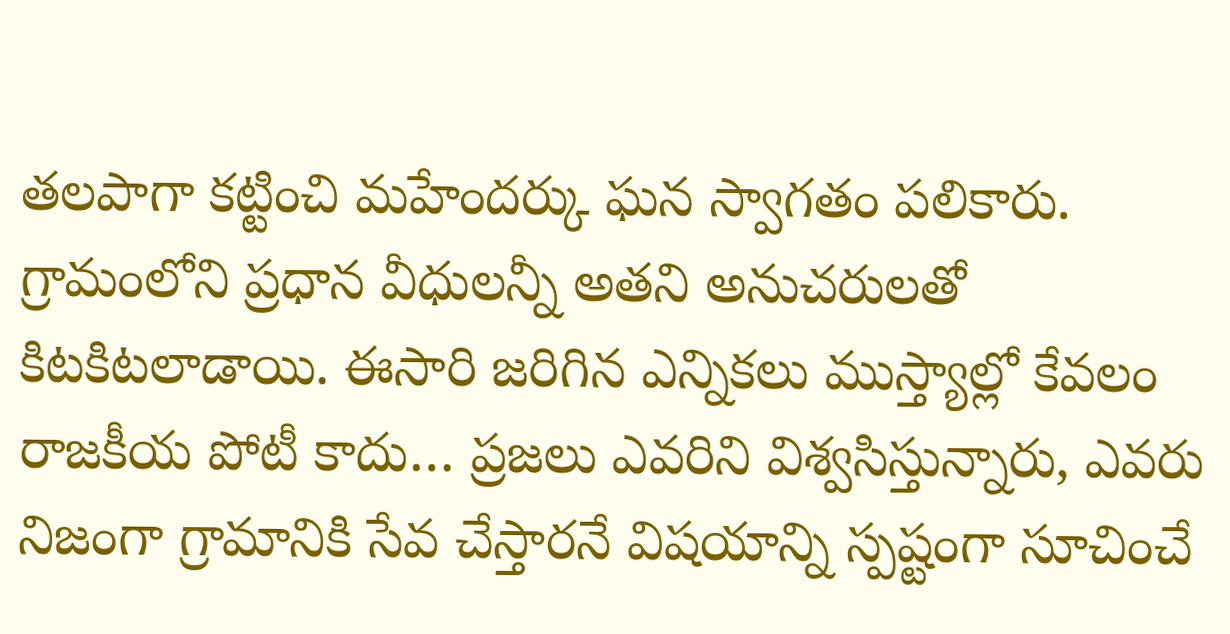తలపాగా కట్టించి మహేందర్కు ఘన స్వాగతం పలికారు. గ్రామంలోని ప్రధాన వీధులన్నీ అతని అనుచరులతో కిటకిటలాడాయి. ఈసారి జరిగిన ఎన్నికలు ముస్త్యాల్లో కేవలం రాజకీయ పోటీ కాదు… ప్రజలు ఎవరిని విశ్వసిస్తున్నారు, ఎవరు నిజంగా గ్రామానికి సేవ చేస్తారనే విషయాన్ని స్పష్టంగా సూచించే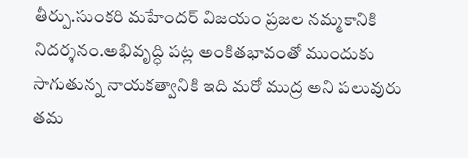తీర్పు.సుంకరి మహేందర్ విజయం ప్రజల నమ్మకానికి నిదర్శనం.అభివృద్ధి పట్ల అంకితభావంతో ముందుకు సాగుతున్న నాయకత్వానికి ఇది మరో ముద్ర అని పలువురు తమ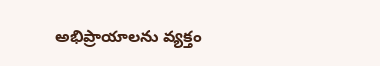అభిప్రాయాలను వ్యక్తం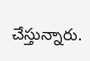చేస్తున్నారు.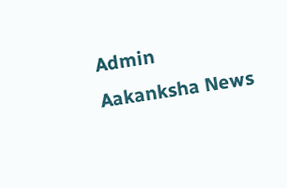Admin
Aakanksha News